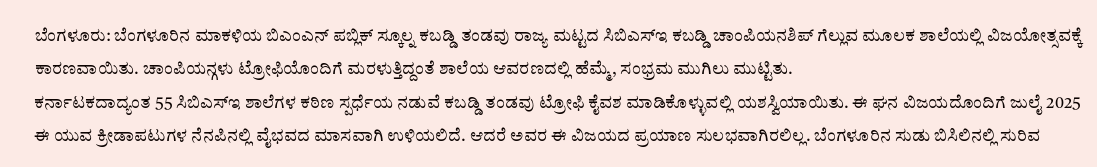ಬೆಂಗಳೂರು: ಬೆಂಗಳೂರಿನ ಮಾಕಳಿಯ ಬಿಎಂಎನ್ ಪಬ್ಲಿಕ್ ಸ್ಕೂಲ್ನ ಕಬಡ್ಡಿ ತಂಡವು ರಾಜ್ಯ ಮಟ್ಟದ ಸಿಬಿಎಸ್ಇ ಕಬಡ್ಡಿ ಚಾಂಪಿಯನಶಿಪ್ ಗೆಲ್ಲುವ ಮೂಲಕ ಶಾಲೆಯಲ್ಲಿ ವಿಜಯೋತ್ಸವಕ್ಕೆ ಕಾರಣವಾಯಿತು. ಚಾಂಪಿಯನ್ಗಳು ಟ್ರೋಫಿಯೊಂದಿಗೆ ಮರಳುತ್ತಿದ್ದಂತೆ ಶಾಲೆಯ ಆವರಣದಲ್ಲಿ ಹೆಮ್ಮೆ, ಸಂಭ್ರಮ ಮುಗಿಲು ಮುಟ್ಟಿತು.
ಕರ್ನಾಟಕದಾದ್ಯಂತ 55 ಸಿಬಿಎಸ್ಇ ಶಾಲೆಗಳ ಕಠಿಣ ಸ್ಪರ್ಧೆಯ ನಡುವೆ ಕಬಡ್ಡಿ ತಂಡವು ಟ್ರೋಫಿ ಕೈವಶ ಮಾಡಿಕೊಳ್ಳುವಲ್ಲಿ ಯಶಸ್ವಿಯಾಯಿತು. ಈ ಘನ ವಿಜಯದೊಂದಿಗೆ ಜುಲೈ 2025 ಈ ಯುವ ಕ್ರೀಡಾಪಟುಗಳ ನೆನಪಿನಲ್ಲಿ ವೈಭವದ ಮಾಸವಾಗಿ ಉಳಿಯಲಿದೆ. ಆದರೆ ಅವರ ಈ ವಿಜಯದ ಪ್ರಯಾಣ ಸುಲಭವಾಗಿರಲಿಲ್ಲ. ಬೆಂಗಳೂರಿನ ಸುಡು ಬಿಸಿಲಿನಲ್ಲಿ ಸುರಿವ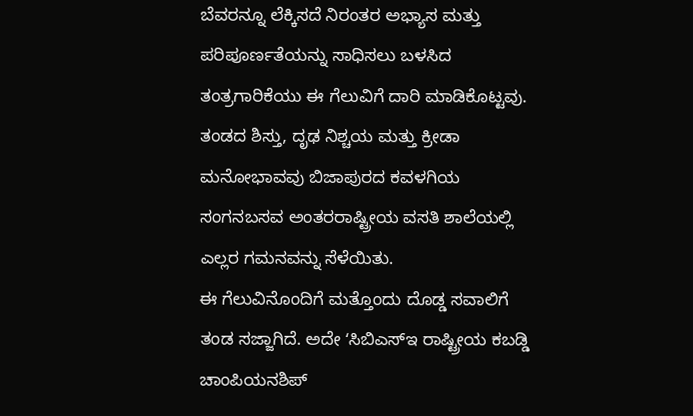ಬೆವರನ್ನೂ ಲೆಕ್ಕಿಸದೆ ನಿರಂತರ ಅಭ್ಯಾಸ ಮತ್ತು ಪರಿಪೂರ್ಣತೆಯನ್ನು ಸಾಧಿಸಲು ಬಳಸಿದ ತಂತ್ರಗಾರಿಕೆಯು ಈ ಗೆಲುವಿಗೆ ದಾರಿ ಮಾಡಿಕೊಟ್ಟವು. ತಂಡದ ಶಿಸ್ತು, ದೃಢ ನಿಶ್ಚಯ ಮತ್ತು ಕ್ರೀಡಾ ಮನೋಭಾವವು ಬಿಜಾಪುರದ ಕವಳಗಿಯ ಸಂಗನಬಸವ ಅಂತರರಾಷ್ಟ್ರೀಯ ವಸತಿ ಶಾಲೆಯಲ್ಲಿ ಎಲ್ಲರ ಗಮನವನ್ನು ಸೆಳೆಯಿತು.
ಈ ಗೆಲುವಿನೊಂದಿಗೆ ಮತ್ತೊಂದು ದೊಡ್ಡ ಸವಾಲಿಗೆ ತಂಡ ಸಜ್ಜಾಗಿದೆ. ಅದೇ ʻಸಿಬಿಎಸ್ಇ ರಾಷ್ಟ್ರೀಯ ಕಬಡ್ಡಿ ಚಾಂಪಿಯನಶಿಪ್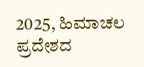2025, ಹಿಮಾಚಲ ಪ್ರದೇಶದ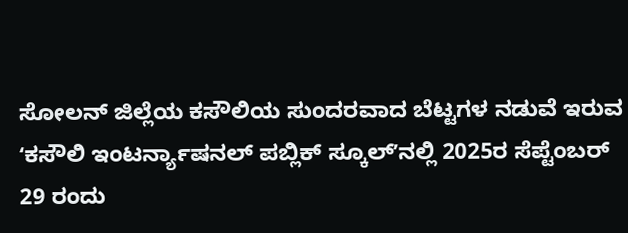ಸೋಲನ್ ಜಿಲ್ಲೆಯ ಕಸೌಲಿಯ ಸುಂದರವಾದ ಬೆಟ್ಟಗಳ ನಡುವೆ ಇರುವ ʻಕಸೌಲಿ ಇಂಟರ್ನ್ಯಾಷನಲ್ ಪಬ್ಲಿಕ್ ಸ್ಕೂಲ್ʼನಲ್ಲಿ 2025ರ ಸೆಪ್ಟೆಂಬರ್ 29 ರಂದು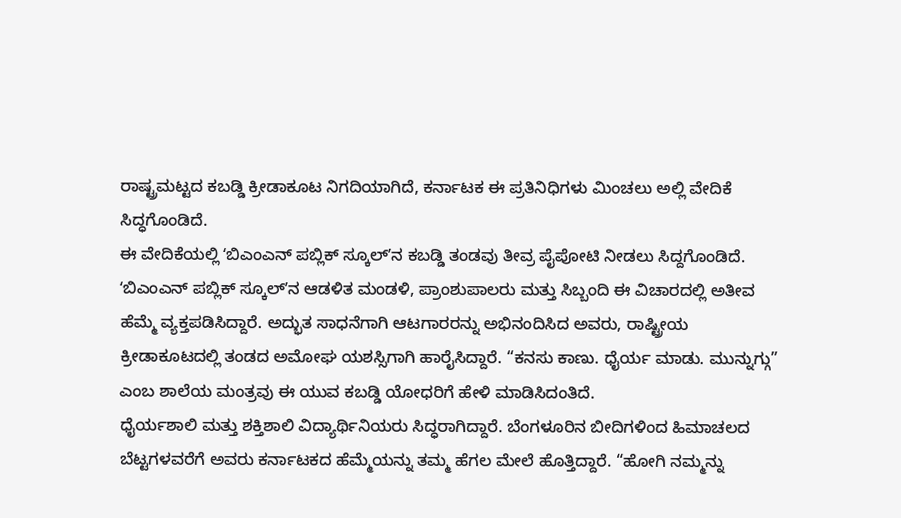ರಾಷ್ಟ್ರಮಟ್ಟದ ಕಬಡ್ಡಿ ಕ್ರೀಡಾಕೂಟ ನಿಗದಿಯಾಗಿದೆ, ಕರ್ನಾಟಕ ಈ ಪ್ರತಿನಿಧಿಗಳು ಮಿಂಚಲು ಅಲ್ಲಿ ವೇದಿಕೆ ಸಿದ್ಧಗೊಂಡಿದೆ.
ಈ ವೇದಿಕೆಯಲ್ಲಿ ʻಬಿಎಂಎನ್ ಪಬ್ಲಿಕ್ ಸ್ಕೂಲ್ʼನ ಕಬಡ್ಡಿ ತಂಡವು ತೀವ್ರ ಪೈಪೋಟಿ ನೀಡಲು ಸಿದ್ದಗೊಂಡಿದೆ.
ʻಬಿಎಂಎನ್ ಪಬ್ಲಿಕ್ ಸ್ಕೂಲ್ʼನ ಆಡಳಿತ ಮಂಡಳಿ, ಪ್ರಾಂಶುಪಾಲರು ಮತ್ತು ಸಿಬ್ಬಂದಿ ಈ ವಿಚಾರದಲ್ಲಿ ಅತೀವ ಹೆಮ್ಮೆ ವ್ಯಕ್ತಪಡಿಸಿದ್ದಾರೆ. ಅದ್ಭುತ ಸಾಧನೆಗಾಗಿ ಆಟಗಾರರನ್ನು ಅಭಿನಂದಿಸಿದ ಅವರು, ರಾಷ್ಟ್ರೀಯ ಕ್ರೀಡಾಕೂಟದಲ್ಲಿ ತಂಡದ ಅಮೋಘ ಯಶಸ್ಸಿಗಾಗಿ ಹಾರೈಸಿದ್ದಾರೆ. “ಕನಸು ಕಾಣು. ಧೈರ್ಯ ಮಾಡು. ಮುನ್ನುಗ್ಗು” ಎಂಬ ಶಾಲೆಯ ಮಂತ್ರವು ಈ ಯುವ ಕಬಡ್ಡಿ ಯೋಧರಿಗೆ ಹೇಳಿ ಮಾಡಿಸಿದಂತಿದೆ.
ಧೈರ್ಯಶಾಲಿ ಮತ್ತು ಶಕ್ತಿಶಾಲಿ ವಿದ್ಯಾರ್ಥಿನಿಯರು ಸಿದ್ಧರಾಗಿದ್ದಾರೆ. ಬೆಂಗಳೂರಿನ ಬೀದಿಗಳಿಂದ ಹಿಮಾಚಲದ ಬೆಟ್ಟಗಳವರೆಗೆ ಅವರು ಕರ್ನಾಟಕದ ಹೆಮ್ಮೆಯನ್ನು ತಮ್ಮ ಹೆಗಲ ಮೇಲೆ ಹೊತ್ತಿದ್ದಾರೆ. “ಹೋಗಿ ನಮ್ಮನ್ನು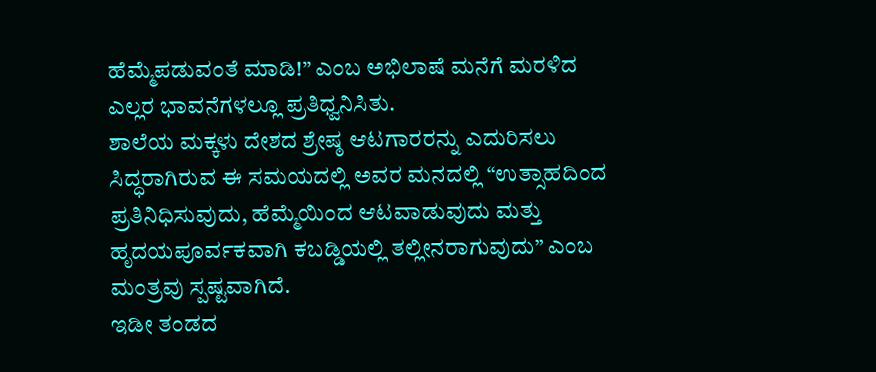ಹೆಮ್ಮೆಪಡುವಂತೆ ಮಾಡಿ!” ಎಂಬ ಅಭಿಲಾಷೆ ಮನೆಗೆ ಮರಳಿದ ಎಲ್ಲರ ಭಾವನೆಗಳಲ್ಲೂ ಪ್ರತಿಧ್ವನಿಸಿತು.
ಶಾಲೆಯ ಮಕ್ಕಳು ದೇಶದ ಶ್ರೇಷ್ಠ ಆಟಗಾರರನ್ನು ಎದುರಿಸಲು ಸಿದ್ಧರಾಗಿರುವ ಈ ಸಮಯದಲ್ಲಿ ಅವರ ಮನದಲ್ಲಿ “ಉತ್ಸಾಹದಿಂದ ಪ್ರತಿನಿಧಿಸುವುದು, ಹೆಮ್ಮೆಯಿಂದ ಆಟವಾಡುವುದು ಮತ್ತು ಹೃದಯಪೂರ್ವಕವಾಗಿ ಕಬಡ್ಡಿಯಲ್ಲಿ ತಲ್ಲೀನರಾಗುವುದು” ಎಂಬ ಮಂತ್ರವು ಸ್ಪಷ್ಟವಾಗಿದೆ.
ಇಡೀ ತಂಡದ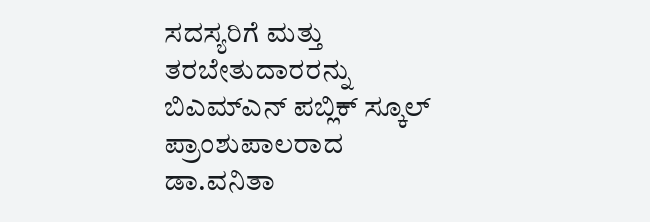ಸದಸ್ಯರಿಗೆ ಮತ್ತು ತರಬೇತುದಾರರನ್ನು ಬಿಎಮ್ಎನ್ ಪಬ್ಲಿಕ್ ಸ್ಕೂಲ್ ಪ್ರಾಂಶುಪಾಲರಾದ ಡಾ.ವನಿತಾ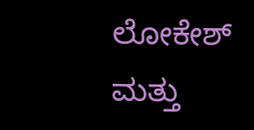ಲೋಕೇಶ್ ಮತ್ತು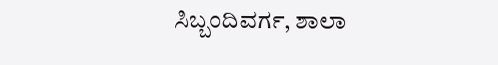ಸಿಬ್ಬಂದಿವರ್ಗ, ಶಾಲಾ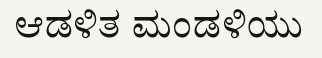ಆಡಳಿತ ಮಂಡಳಿಯು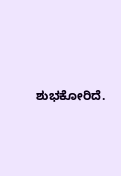ಶುಭಕೋರಿದೆ.